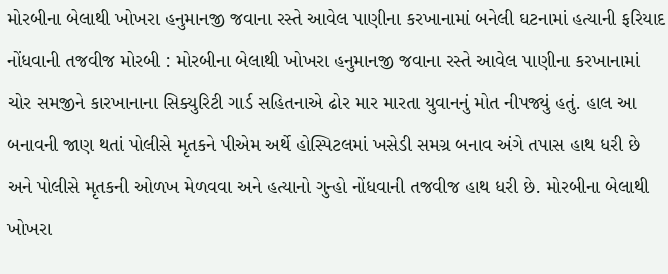મોરબીના બેલાથી ખોખરા હનુમાનજી જવાના રસ્તે આવેલ પાણીના કરખાનામાં બનેલી ઘટનામાં હત્યાની ફરિયાદ નોંધવાની તજવીજ મોરબી : મોરબીના બેલાથી ખોખરા હનુમાનજી જવાના રસ્તે આવેલ પાણીના કરખાનામાં ચોર સમજીને કારખાનાના સિક્યુરિટી ગાર્ડ સહિતનાએ ઢોર માર મારતા યુવાનનું મોત નીપજ્યું હતું. હાલ આ બનાવની જાણ થતાં પોલીસે મૃતકને પીએમ અર્થે હોસ્પિટલમાં ખસેડી સમગ્ર બનાવ અંગે તપાસ હાથ ધરી છે અને પોલીસે મૃતકની ઓળખ મેળવવા અને હત્યાનો ગુન્હો નોંધવાની તજવીજ હાથ ધરી છે. મોરબીના બેલાથી ખોખરા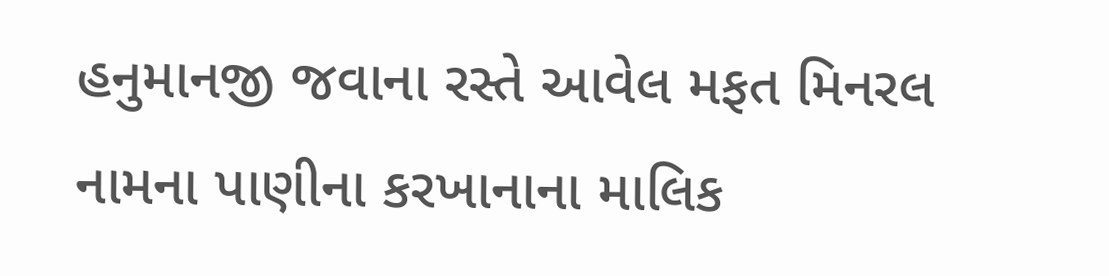હનુમાનજી જવાના રસ્તે આવેલ મફત મિનરલ નામના પાણીના કરખાનાના માલિક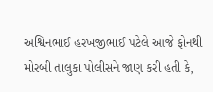અશ્વિનભાઈ હરખજીભાઈ પટેલે આજે ફોનથી મોરબી તાલુકા પોલીસને જાણ કરી હતી કે,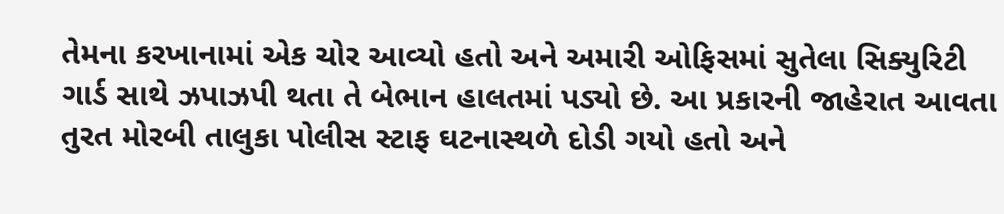તેમના કરખાનામાં એક ચોર આવ્યો હતો અને અમારી ઓફિસમાં સુતેલા સિક્યુરિટી ગાર્ડ સાથે ઝપાઝપી થતા તે બેભાન હાલતમાં પડ્યો છે. આ પ્રકારની જાહેરાત આવતા તુરત મોરબી તાલુકા પોલીસ સ્ટાફ ઘટનાસ્થળે દોડી ગયો હતો અને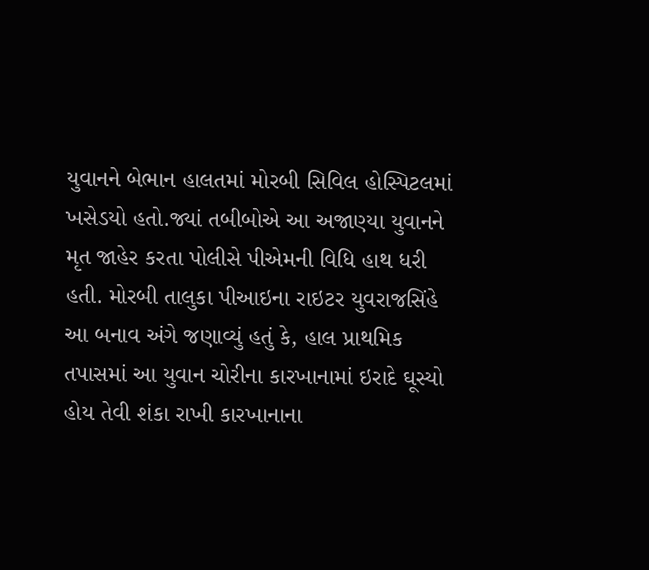યુવાનને બેભાન હાલતમાં મોરબી સિવિલ હોસ્પિટલમાં ખસેડયો હતો.જ્યાં તબીબોએ આ અજાણ્યા યુવાનને મૃત જાહેર કરતા પોલીસે પીએમની વિધિ હાથ ધરી હતી. મોરબી તાલુકા પીઆઇના રાઇટર યુવરાજસિંહે આ બનાવ અંગે જણાવ્યું હતું કે, હાલ પ્રાથમિક તપાસમાં આ યુવાન ચોરીના કારખાનામાં ઇરાદે ઘૂસ્યો હોય તેવી શંકા રાખી કારખાનાના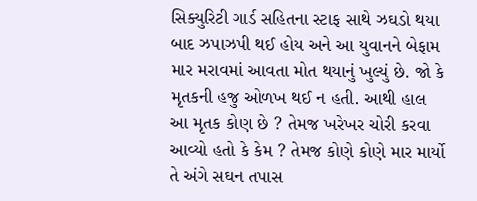સિક્યુરિટી ગાર્ડ સહિતના સ્ટાફ સાથે ઝઘડો થયા બાદ ઝપાઝપી થઈ હોય અને આ યુવાનને બેફામ માર મરાવમાં આવતા મોત થયાનું ખુલ્યું છે. જો કે મૃતકની હજુ ઓળખ થઈ ન હતી. આથી હાલ આ મૃતક કોણ છે ? તેમજ ખરેખર ચોરી કરવા આવ્યો હતો કે કેમ ? તેમજ કોણે કોણે માર માર્યો તે અંગે સઘન તપાસ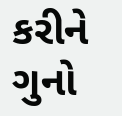કરીને ગુનો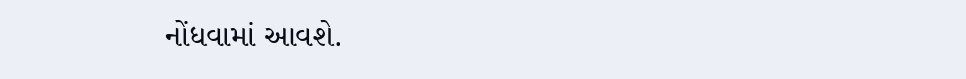નોંધવામાં આવશે.